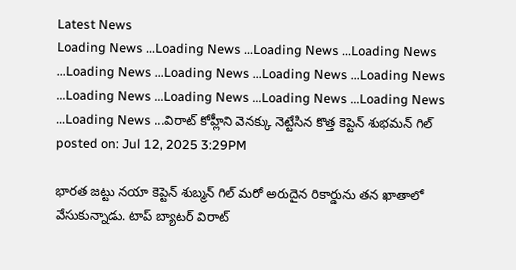Latest News
Loading News ...Loading News ...Loading News ...Loading News ...Loading News ...Loading News ...Loading News ...Loading News ...Loading News ...Loading News ...Loading News ...Loading News ...Loading News ...విరాట్ కోహ్లీని వెనక్కు నెట్టేసిన కొత్త కెప్టెన్ శుభమన్ గిల్
posted on: Jul 12, 2025 3:29PM

భారత జట్టు నయా కెప్టెన్ శుబ్మన్ గిల్ మరో అరుదైన రికార్డును తన ఖాతాలో వేసుకున్నాడు. టాప్ బ్యాటర్ విరాట్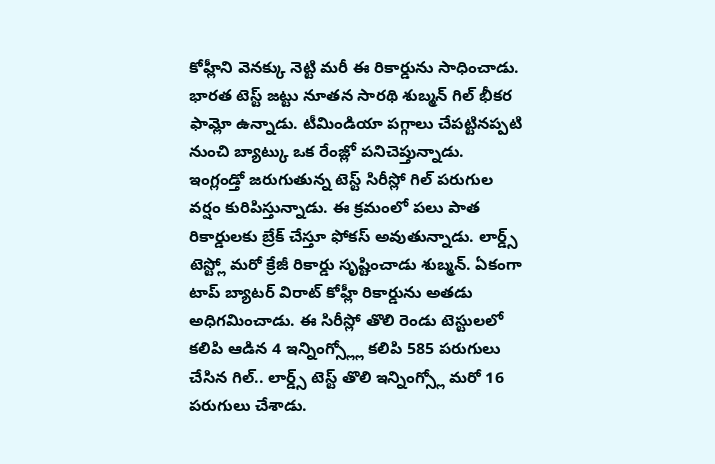కోహ్లీని వెనక్కు నెట్టి మరీ ఈ రికార్డును సాధించాడు. భారత టెస్ట్ జట్టు నూతన సారథి శుబ్మన్ గిల్ భీకర ఫామ్లో ఉన్నాడు. టీమిండియా పగ్గాలు చేపట్టినప్పటి నుంచి బ్యాట్కు ఒక రేంజ్లో పనిచెప్తున్నాడు. ఇంగ్లండ్తో జరుగుతున్న టెస్ట్ సిరీస్లో గిల్ పరుగుల వర్షం కురిపిస్తున్నాడు. ఈ క్రమంలో పలు పాత రికార్డులకు బ్రేక్ చేస్తూ ఫోకస్ అవుతున్నాడు. లార్డ్స్ టెస్ట్లో మరో క్రేజీ రికార్డు సృష్టించాడు శుబ్మన్. ఏకంగా టాప్ బ్యాటర్ విరాట్ కోహ్లీ రికార్డును అతడు అధిగమించాడు. ఈ సిరీస్లో తొలి రెండు టెస్టులలో కలిపి ఆడిన 4 ఇన్నింగ్స్ల్లో కలిపి 585 పరుగులు చేసిన గిల్.. లార్డ్స్ టెస్ట్ తొలి ఇన్నింగ్స్లో మరో 16 పరుగులు చేశాడు.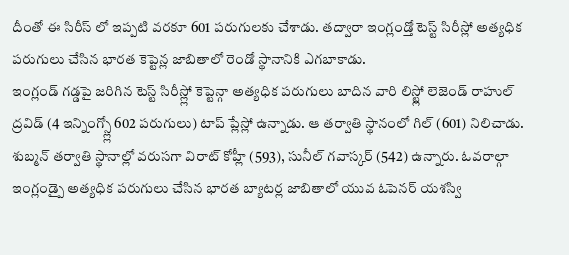దీంతో ఈ సిరీస్ లో ఇప్పటి వరకూ 601 పరుగులకు చేశాడు. తద్వారా ఇంగ్లండ్తో టెస్ట్ సిరీస్లో అత్యధిక పరుగులు చేసిన భారత కెప్టెన్ల జాబితాలో రెండో స్థానానికి ఎగబాకాడు.
ఇంగ్లండ్ గడ్డపై జరిగిన టెస్ట్ సిరీస్ల్లో కెప్టెన్గా అత్యధిక పరుగులు బాదిన వారి లిస్ట్లో లెజెండ్ రాహుల్ ద్రవిడ్ (4 ఇన్నింగ్స్ల్లో 602 పరుగులు) టాప్ ప్లేస్లో ఉన్నాడు. ఆ తర్వాతి స్థానంలో గిల్ (601) నిలిచాడు. శుబ్మన్ తర్వాతి స్థానాల్లో వరుసగా విరాట్ కోహ్లీ (593), సునీల్ గవాస్కర్ (542) ఉన్నారు. ఓవరాల్గా ఇంగ్లండ్పై అత్యధిక పరుగులు చేసిన భారత బ్యాటర్ల జాబితాలో యువ ఓపెనర్ యశస్వి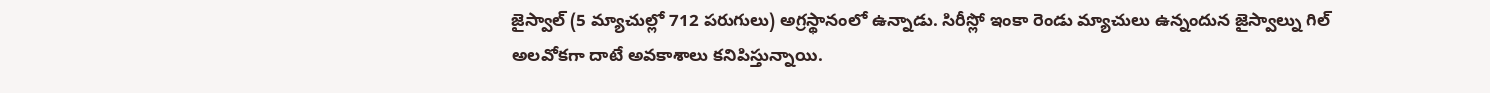జైస్వాల్ (5 మ్యాచుల్లో 712 పరుగులు) అగ్రస్థానంలో ఉన్నాడు. సిరీస్లో ఇంకా రెండు మ్యాచులు ఉన్నందున జైస్వాల్ను గిల్ అలవోకగా దాటే అవకాశాలు కనిపిస్తున్నాయి.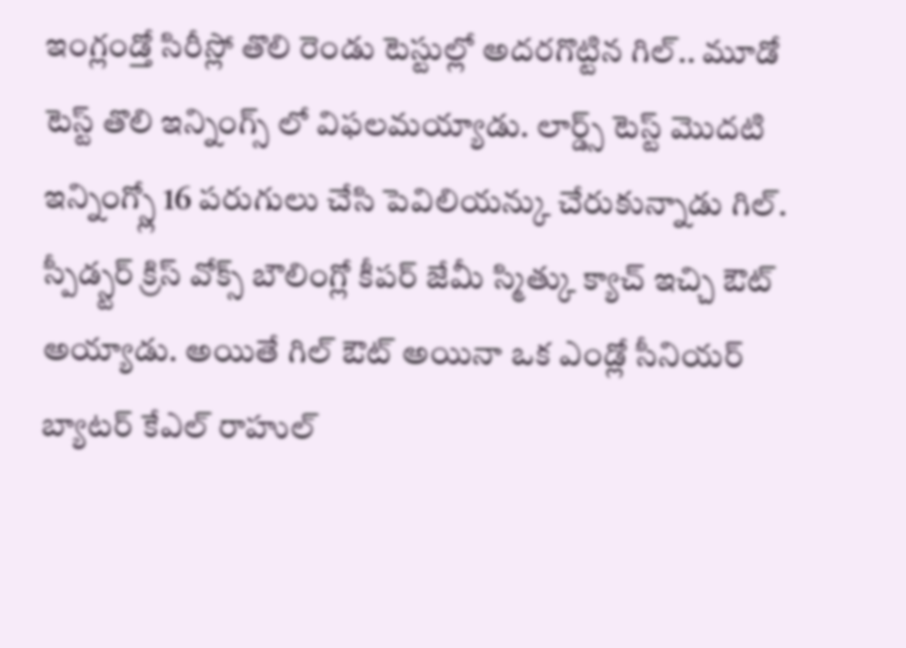ఇంగ్లండ్తో సిరీస్లో తొలి రెండు టెస్టుల్లో అదరగొట్టిన గిల్.. మూడో టెస్ట్ తొలి ఇన్నింగ్స్ లో విఫలమయ్యాడు. లార్డ్స్ టెస్ట్ మొదటి ఇన్నింగ్స్లో 16 పరుగులు చేసి పెవిలియన్కు చేరుకున్నాడు గిల్. స్పీడ్స్టర్ క్రిస్ వోక్స్ బౌలింగ్లో కీపర్ జేమీ స్మిత్కు క్యాచ్ ఇచ్చి ఔట్ అయ్యాడు. అయితే గిల్ ఔట్ అయినా ఒక ఎండ్లో సీనియర్ బ్యాటర్ కేఎల్ రాహుల్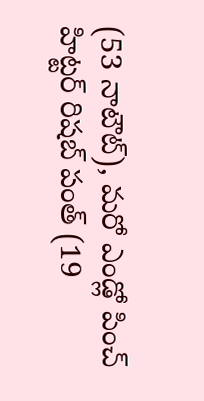(53 నాటౌట్), మరో ఎండ్లో పించ్ హిట్టర్ రిషబ్ పంత్ (19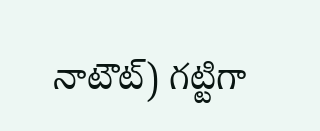నాటౌట్) గట్టిగా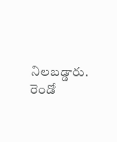నిలబడ్డారు. రెండో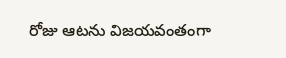రోజు ఆటను విజయవంతంగా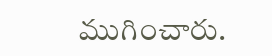ముగించారు.